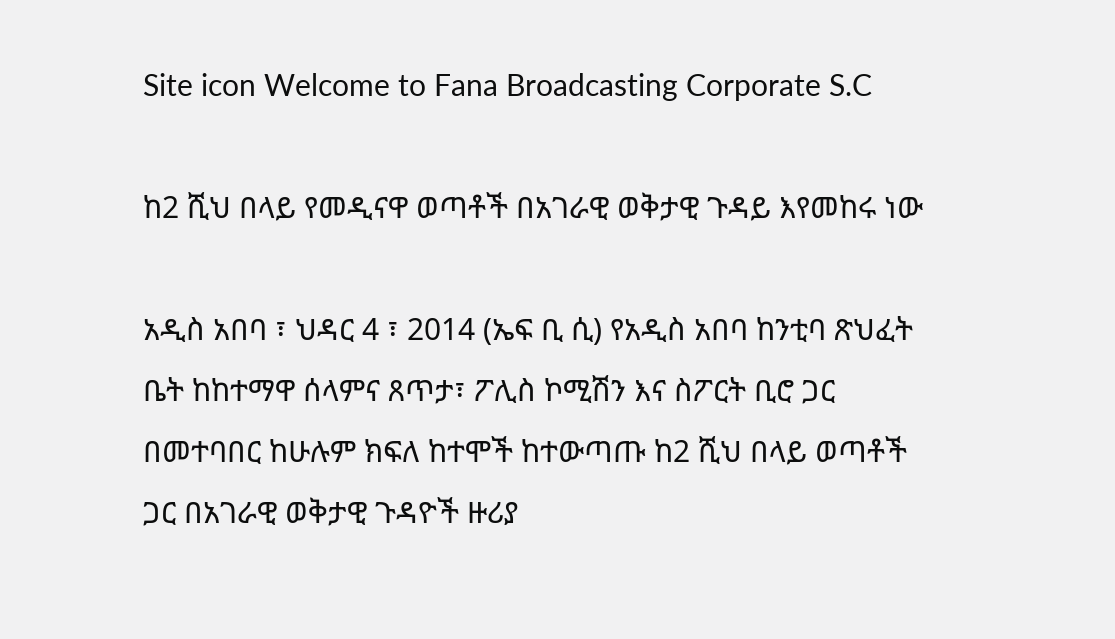Site icon Welcome to Fana Broadcasting Corporate S.C

ከ2 ሺህ በላይ የመዲናዋ ወጣቶች በአገራዊ ወቅታዊ ጉዳይ እየመከሩ ነው

አዲስ አበባ ፣ ህዳር 4 ፣ 2014 (ኤፍ ቢ ሲ) የአዲስ አበባ ከንቲባ ጽህፈት ቤት ከከተማዋ ሰላምና ጸጥታ፣ ፖሊስ ኮሚሽን እና ስፖርት ቢሮ ጋር በመተባበር ከሁሉም ክፍለ ከተሞች ከተውጣጡ ከ2 ሺህ በላይ ወጣቶች ጋር በአገራዊ ወቅታዊ ጉዳዮች ዙሪያ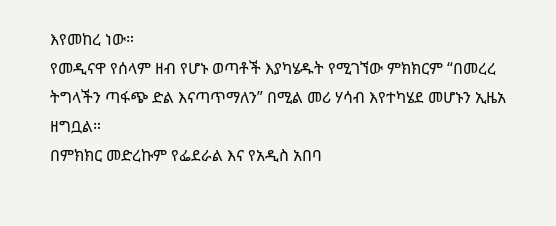እየመከረ ነው።
የመዲናዋ የሰላም ዘብ የሆኑ ወጣቶች እያካሄዱት የሚገኘው ምክክርም “በመረረ ትግላችን ጣፋጭ ድል እናጣጥማለን” በሚል መሪ ሃሳብ እየተካሄደ መሆኑን ኢዜአ ዘግቧል።
በምክክር መድረኩም የፌደራል እና የአዲስ አበባ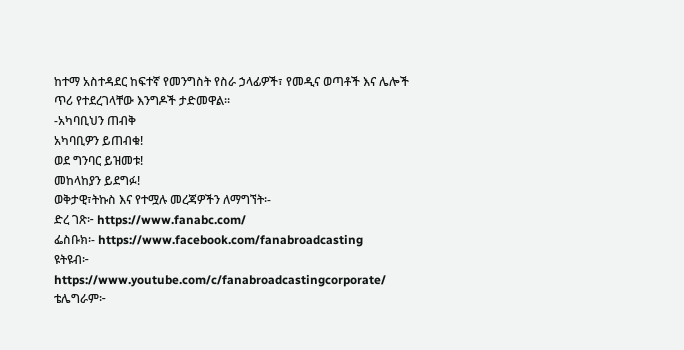ከተማ አስተዳደር ከፍተኛ የመንግስት የስራ ኃላፊዎች፣ የመዲና ወጣቶች እና ሌሎች ጥሪ የተደረገላቸው እንግዶች ታድመዋል።
-አካባቢህን ጠብቅ
አካባቢዎን ይጠብቁ!
ወደ ግንባር ይዝመቱ!
መከላከያን ይደግፉ!
ወቅታዊ፣ትኩስ እና የተሟሉ መረጃዎችን ለማግኘት፡-
ድረ ገጽ፦ https://www.fanabc.com/
ፌስቡክ፡- https://www.facebook.com/fanabroadcasting
ዩትዩብ፦ https://www.youtube.com/c/fanabroadcastingcorporate/
ቴሌግራም፦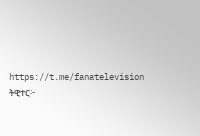https://t.me/fanatelevision
ትዊተር፦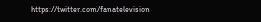https://twitter.com/fanatelevision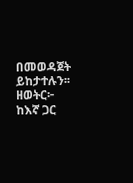በመወዳጀት ይከታተሉን፡፡
ዘወትር፦ ከእኛ ጋር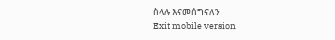ስላሉ እናመሰግናለን
Exit mobile version